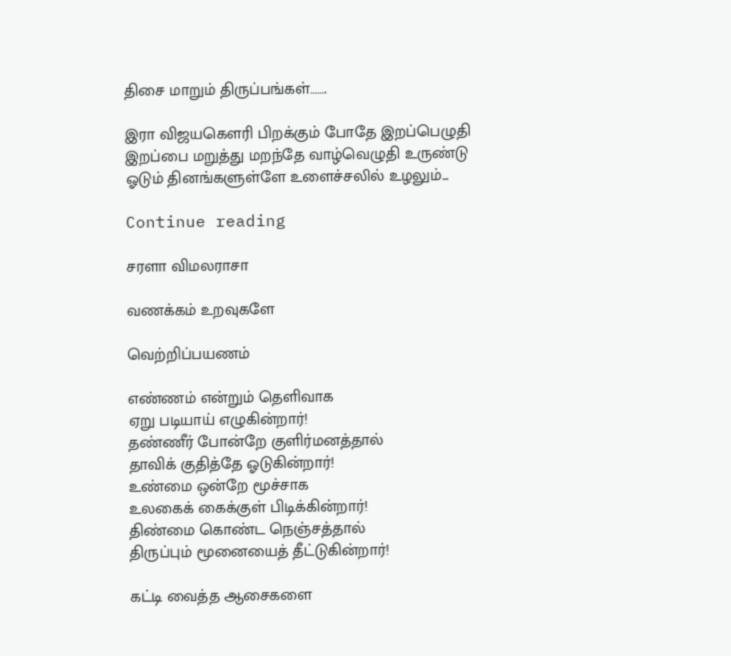திசை மாறும் திருப்பங்கள்…….

இரா விஜயகௌரி பிறக்கும் போதே இறப்பெழுதி இறப்பை மறுத்து மறந்தே வாழ்வெழுதி உருண்டு ஓடும் தினங்களுள்ளே உளைச்சலில் உழலும்...

Continue reading

சரளா விமலராசா

வணக்கம் உறவுகளே

வெற்றிப்பயணம்

எண்ணம் என்றும் தெளிவாக
ஏறு படியாய் எழுகின்றார்!
தண்ணீர் போன்றே குளிர்மனத்தால்
தாவிக் குதித்தே ஓடுகின்றார்!
உண்மை ஒன்றே மூச்சாக
உலகைக் கைக்குள் பிடிக்கின்றார்!
திண்மை கொண்ட நெஞ்சத்தால்
திருப்பும் மூனையைத் தீட்டுகின்றார்!

கட்டி வைத்த ஆசைகளை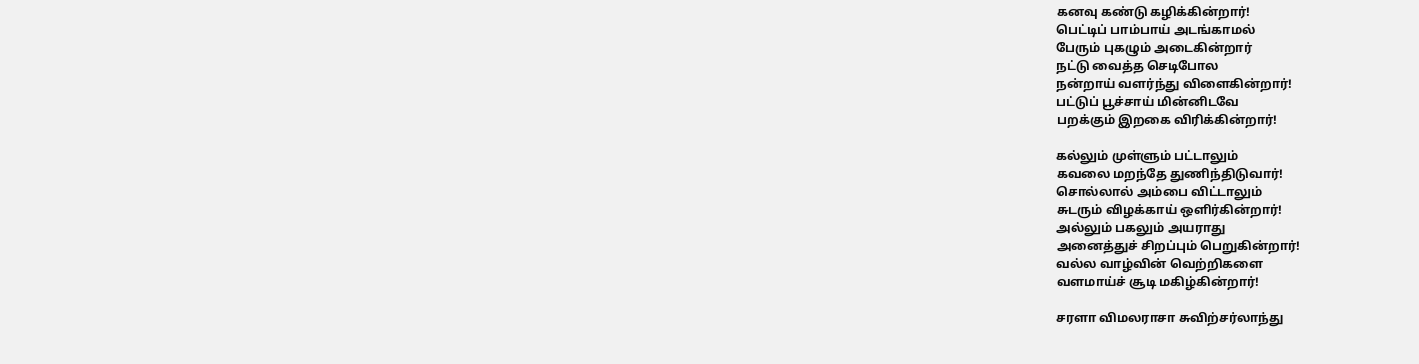கனவு கண்டு கழிக்கின்றார்!
பெட்டிப் பாம்பாய் அடங்காமல்
பேரும் புகழும் அடைகின்றார்
நட்டு வைத்த செடிபோல
நன்றாய் வளர்ந்து விளைகின்றார்!
பட்டுப் பூச்சாய் மின்னிடவே
பறக்கும் இறகை விரிக்கின்றார்!

கல்லும் முள்ளும் பட்டாலும்
கவலை மறந்தே துணிந்திடுவார்!
சொல்லால் அம்பை விட்டாலும்
சுடரும் விழக்காய் ஒளிர்கின்றார்!
அல்லும் பகலும் அயராது
அனைத்துச் சிறப்பும் பெறுகின்றார்!
வல்ல வாழ்வின் வெற்றிகளை
வளமாய்ச் சூடி மகிழ்கின்றார்!

சரளா விமலராசா சுவிற்சர்லாந்து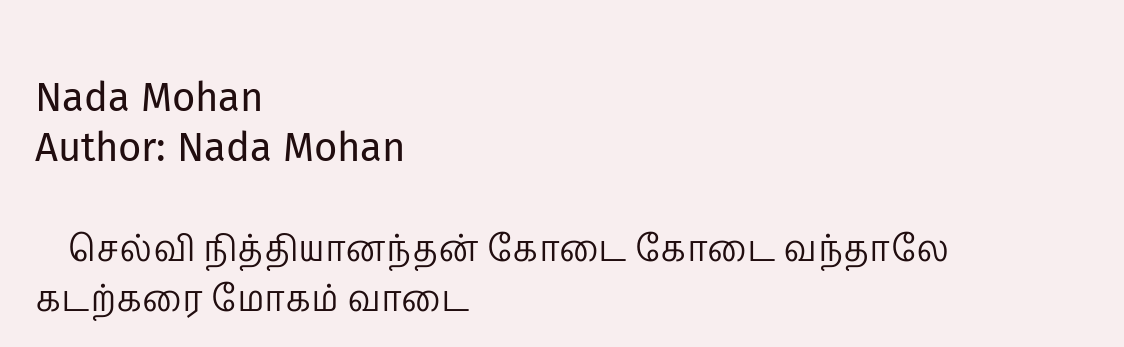Nada Mohan
Author: Nada Mohan

    செல்வி நித்தியானந்தன் கோடை கோடை வந்தாலே கடற்கரை மோகம் வாடை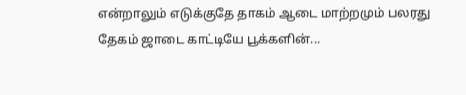என்றாலும் எடுக்குதே தாகம் ஆடை மாற்றமும் பலரது தேகம் ஜாடை காட்டியே பூக்களின்...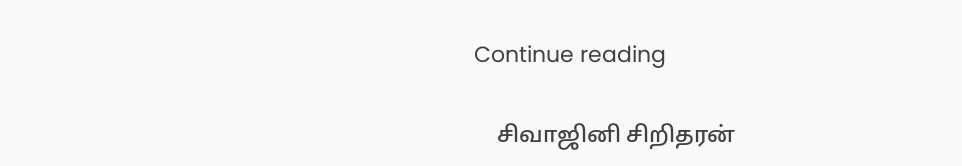Continue reading

    சிவாஜினி சிறிதரன்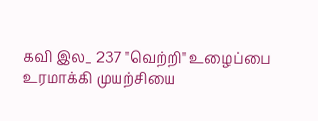கவி இல_ 237 "வெற்றி" உழைப்பை உரமாக்கி முயற்சியை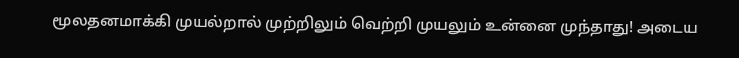மூலதனமாக்கி முயல்றால் முற்றிலும் வெற்றி முயலும் உன்னை முந்தாது! அடைய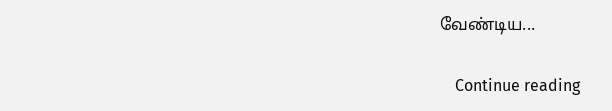வேண்டிய...

    Continue reading